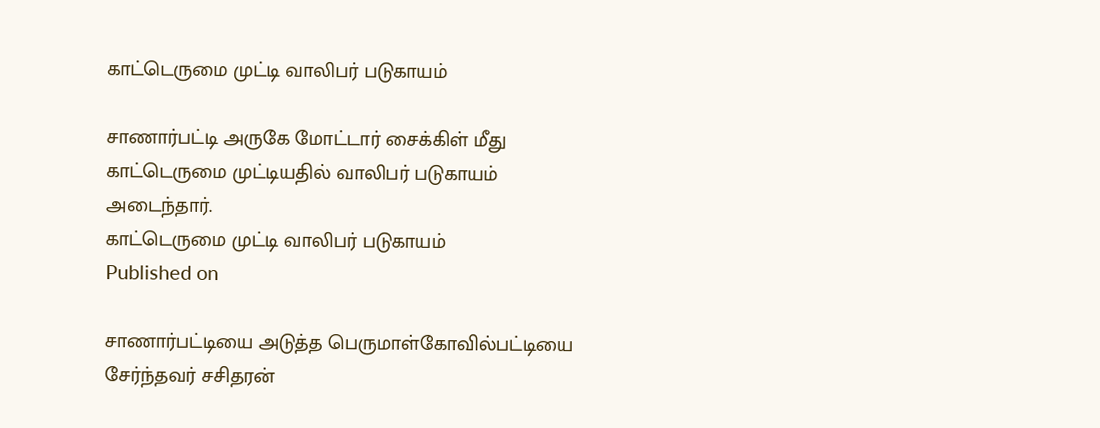காட்டெருமை முட்டி வாலிபர் படுகாயம்

சாணார்பட்டி அருகே மோட்டார் சைக்கிள் மீது காட்டெருமை முட்டியதில் வாலிபர் படுகாயம் அடைந்தார்.
காட்டெருமை முட்டி வாலிபர் படுகாயம்
Published on

சாணார்பட்டியை அடுத்த பெருமாள்கோவில்பட்டியை சேர்ந்தவர் சசிதரன்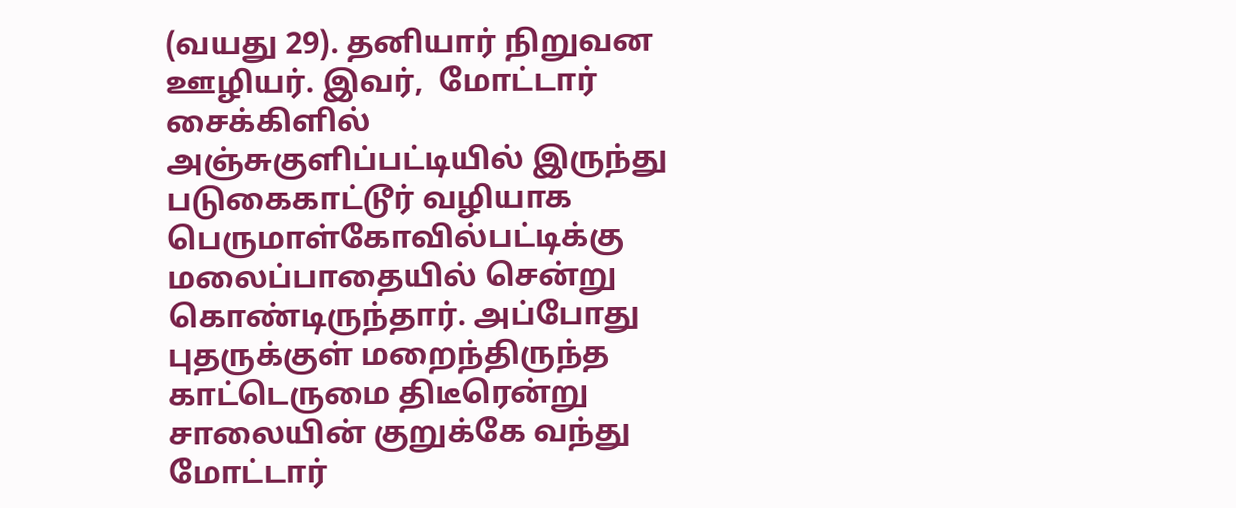(வயது 29). தனியார் நிறுவன ஊழியர். இவர்,  மோட்டார் சைக்கிளில் அஞ்சுகுளிப்பட்டியில் இருந்து படுகைகாட்டூர் வழியாக பெருமாள்கோவில்பட்டிக்கு மலைப்பாதையில் சென்று கொண்டிருந்தார். அப்போது புதருக்குள் மறைந்திருந்த காட்டெருமை திடீரென்று சாலையின் குறுக்கே வந்து மோட்டார்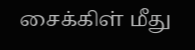சைக்கிள் மீது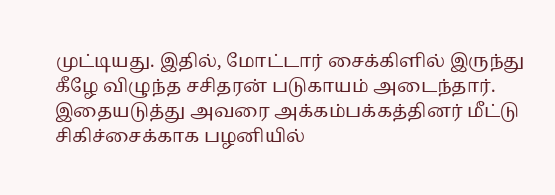முட்டியது. இதில், மோட்டார் சைக்கிளில் இருந்து கீழே விழுந்த சசிதரன் படுகாயம் அடைந்தார். இதையடுத்து அவரை அக்கம்பக்கத்தினர் மீட்டு சிகிச்சைக்காக பழனியில்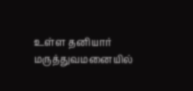உள்ள தனியார் மருத்துவமனையில்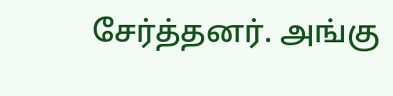சேர்த்தனர். அங்கு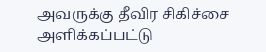அவருக்கு தீவிர சிகிச்சை அளிக்கப்பட்டு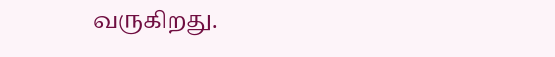வருகிறது.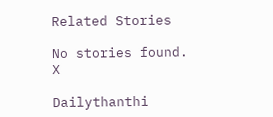Related Stories

No stories found.
X

Dailythanthi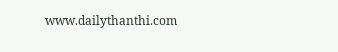www.dailythanthi.com